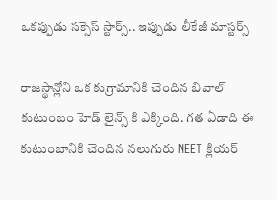ఒకప్పుడు సక్సెస్ స్టార్స్.. ఇప్పుడు లీకేజీ మాస్టర్స్

రాజస్థాన్లోని ఒక కుగ్రామానికి చెందిన బివాల్ కుటుంబం హెడ్ లైన్స్ కి ఎక్కింది. గత ఏడాది ఈ కుటుంబానికి చెందిన నలుగురు NEET క్లియర్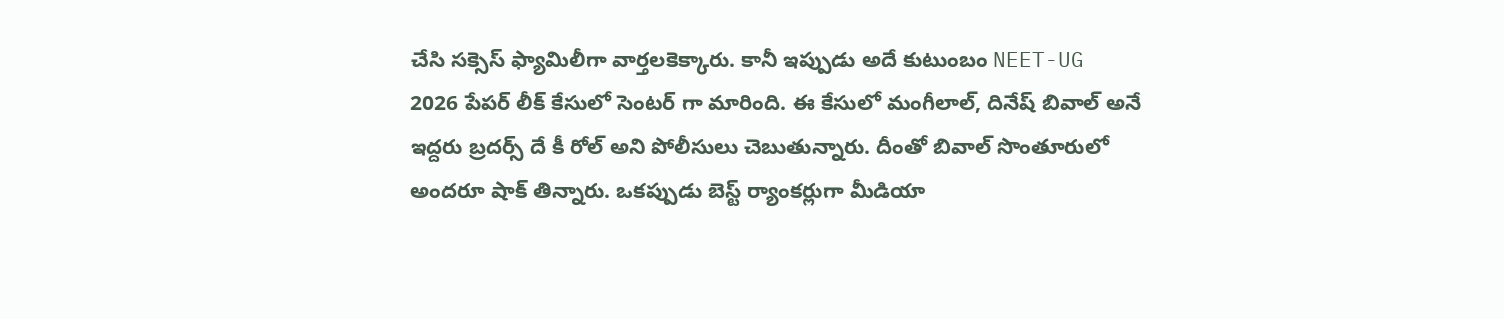చేసి సక్సెస్ ఫ్యామిలీగా వార్తలకెక్కారు. కానీ ఇప్పుడు అదే కుటుంబం NEET-UG 2026 పేపర్ లీక్ కేసులో సెంటర్ గా మారింది. ఈ కేసులో మంగీలాల్, దినేష్ బివాల్ అనే ఇద్దరు బ్రదర్స్ దే కీ రోల్ అని పోలీసులు చెబుతున్నారు. దీంతో బివాల్ సొంతూరులో అందరూ షాక్ తిన్నారు. ఒకప్పుడు బెస్ట్ ర్యాంకర్లుగా మీడియా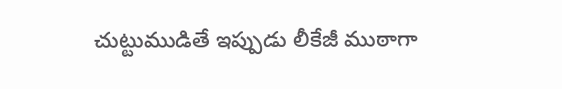చుట్టుముడితే ఇప్పుడు లీకేజీ ముఠాగా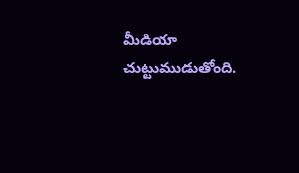మీడియా చుట్టుముడుతోంది.